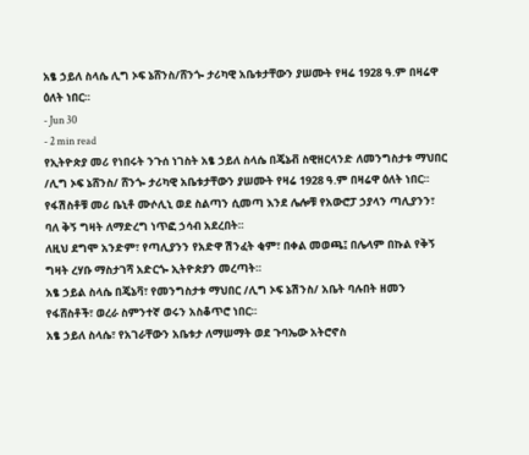አፄ ኃይለ ስላሴ ሊግ ኦፍ ኔሸንስ/ሸንጐ ታሪካዊ አቤቱታቸውን ያሠሙት የዛሬ 1928 ዓ.ም በዛሬዋ ዕለት ነበር፡፡
- Jun 30
- 2 min read
የኢትዮጵያ መሪ የነበሩት ንጉሰ ነገስት አፄ ኃይለ ስላሴ በጄኔቭ ስዊዘርላንድ ለመንግስታቱ ማህበር /ሊግ ኦፍ ኔሸንስ/ ሸንጐ ታሪካዊ አቤቱታቸውን ያሠሙት የዛሬ 1928 ዓ.ም በዛሬዋ ዕለት ነበር፡፡
የፋሽስቶቹ መሪ ቤኒቶ ሙሶሊኒ ወደ ስልጣን ሲመጣ እንደ ሌሎቹ የአውሮፓ ኃያላን ጣሊያንን፣ ባለ ቅኝ ግዛት ለማድረግ ነጥፎ ኃሳብ አደረበት፡፡
ለዚህ ደግሞ አንድም፣ የጣሊያንን የአድዋ ሽንፈት ቂም፣ በቀል መወጫ፤ በሌላም በኩል የቅኝ ግዛት ረሃቡ ማስታገሻ አድርጐ ኢትዮጵያን መረጣት፡፡
አፄ ኃይል ስላሴ በጄኔቫ፣ የመንግስታቱ ማህበር /ሊግ ኦፍ ኔሽንስ/ አቤት ባሉበት ዘመን የፋሸስቶች፣ ወረራ ስምንተኛ ወሩን አስቆጥሮ ነበር፡፡
አፄ ኃይለ ስላሴ፣ የአገራቸውን አቤቱታ ለማሠማት ወደ ጉባኤው አትሮኖስ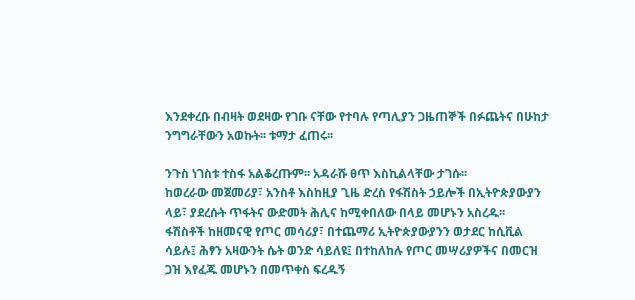እንደቀረቡ በብዛት ወደዛው የገቡ ናቸው የተባሉ የጣሊያን ጋዜጠኞች በፉጨትና በሁከታ ንግግራቸውን አወኩት፡፡ ቱማታ ፈጠሩ፡፡

ንጉስ ነገስቱ ተስፋ አልቆረጡም፡፡ አዳራሹ ፀጥ እስኪልላቸው ታገሱ፡፡
ከወረራው መጀመሪያ፣ አንስቶ እስከዚያ ጊዜ ድረስ የፋሽስት ኃይሎች በኢትዮጵያውያን ላይ፣ ያደረሱት ጥፋትና ውድመት ሕሊና ከሚቀበለው በላይ መሆኑን አስረዱ፡፡
ፋሽስቶች ከዘመናዊ የጦር መሳሪያ፣ በተጨማሪ ኢትዮጵያውያንን ወታደር ከሲቪል ሳይሉ፤ ሕፃን አዛውንት ሴት ወንድ ሳይለዩ፤ በተከለከሉ የጦር መሣሪያዎችና በመርዝ ጋዝ እየፈጁ መሆኑን በመጥቀስ ፍረዱኝ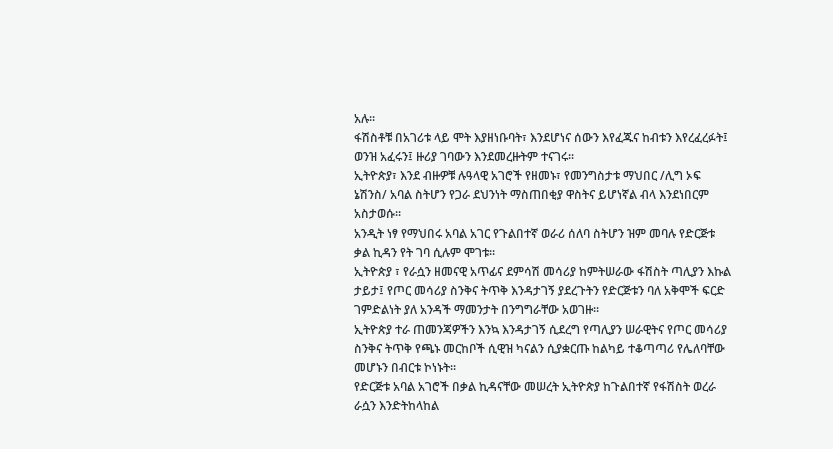አሉ፡፡
ፋሽስቶቹ በአገሪቱ ላይ ሞት እያዘነቡባት፣ እንደሆነና ሰውን እየፈጁና ከብቱን እየረፈረፉት፤ ወንዝ አፈሩን፤ ዙሪያ ገባውን እንደመረዙትም ተናገሩ፡፡
ኢትዮጵያ፣ እንደ ብዙዎቹ ሉዓላዊ አገሮች የዘመኑ፣ የመንግስታቱ ማህበር /ሊግ ኦፍ ኔሽንስ/ አባል ስትሆን የጋራ ደህንነት ማስጠበቂያ ዋስትና ይሆነኛል ብላ እንደነበርም አስታወሱ፡፡
አንዲት ነፃ የማህበሩ አባል አገር የጉልበተኛ ወራሪ ሰለባ ስትሆን ዝም መባሉ የድርጅቱ ቃል ኪዳን የት ገባ ሲሉም ሞገቱ፡፡
ኢትዮጵያ ፣ የራሷን ዘመናዊ አጥፊና ደምሳሽ መሳሪያ ከምትሠራው ፋሽስት ጣሊያን እኩል ታይታ፤ የጦር መሳሪያ ስንቅና ትጥቅ እንዳታገኝ ያደረጉትን የድርጅቱን ባለ አቅሞች ፍርድ ገምድልነት ያለ አንዳች ማመንታት በንግግራቸው አወገዙ፡፡
ኢትዮጵያ ተራ ጠመንጃዎችን እንኳ እንዳታገኝ ሲደረግ የጣሊያን ሠራዊትና የጦር መሳሪያ ስንቅና ትጥቅ የጫኑ መርከቦች ሲዊዝ ካናልን ሲያቋርጡ ከልካይ ተቆጣጣሪ የሌለባቸው መሆኑን በብርቱ ኮነኑት፡፡
የድርጅቱ አባል አገሮች በቃል ኪዳናቸው መሠረት ኢትዮጵያ ከጉልበተኛ የፋሽስት ወረራ ራሷን እንድትከላከል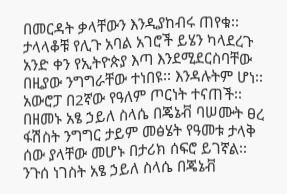በመርዳት ቃላቸውን እንዲያከብሩ ጠየቁ፡፡
ታላላቆቹ የሊጉ አባል አገሮች ይሄን ካላደረጉ አንድ ቀን የኢትዮጵያ እጣ እንደሚደርስባቸው በዚያው ንግግራቸው ተነበዩ፡፡ እንዳሉትም ሆነ፡፡ አውሮፓ በ2ኛው የዓለም ጦርነት ተናጠች፡፡
በዘመኑ አፄ ኃይለ ስላሴ በጄኔቭ ባሠሙት ፀረ ፋሽስት ንግግር ታይም መፅሄት የዓመቱ ታላቅ ሰው ያላቸው መሆኑ በታሪክ ሰፍሮ ይገኛል፡፡
ንጉሰ ነገስት አፄ ኃይለ ስላሴ በጄኔቭ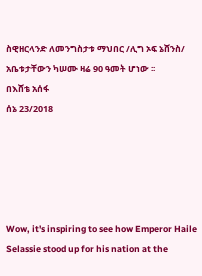ስዊዘርላንድ ለመንግስታቱ ማህበር /ሊግ ኦፍ ኔሸንስ/ አቤቱታቸውን ካሠሙ ዛሬ 90 ዓመት ሆነው ፡፡
በእሸቴ አሰፋ
ሰኔ 23/2018





Wow, it's inspiring to see how Emperor Haile Selassie stood up for his nation at the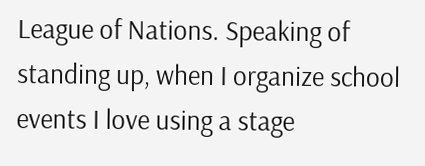League of Nations. Speaking of standing up, when I organize school events I love using a stage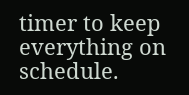timer to keep everything on schedule.